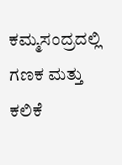ಕಮ್ಮಸಂದ್ರದಲ್ಲಿ ಗಣಕ ಮತ್ತು ಕಲಿಕೆ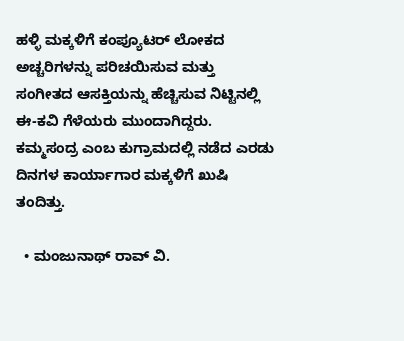ಹಳ್ಳಿ ಮಕ್ಕಳಿಗೆ ಕಂಪ್ಯೂಟರ್‌ ಲೋಕದ ಅಚ್ಚರಿಗಳನ್ನು ಪರಿಚಯಿಸುವ ಮತ್ತು ಸಂಗೀತದ ಆಸಕ್ತಿಯನ್ನು ಹೆಚ್ಚಿಸುವ ನಿಟ್ಟಿನಲ್ಲಿ ಈ-ಕವಿ ಗೆಳೆಯರು ಮುಂದಾಗಿದ್ದರು. ಕಮ್ಮಸಂದ್ರ ಎಂಬ ಕುಗ್ರಾಮದಲ್ಲಿ ನಡೆದ ಎರಡು ದಿನಗಳ ಕಾರ್ಯಾಗಾರ ಮಕ್ಕಳಿಗೆ ಖುಷಿ ತಂದಿತ್ತು.

  • ಮಂಜುನಾಥ್‌ ರಾವ್‌ ವಿ.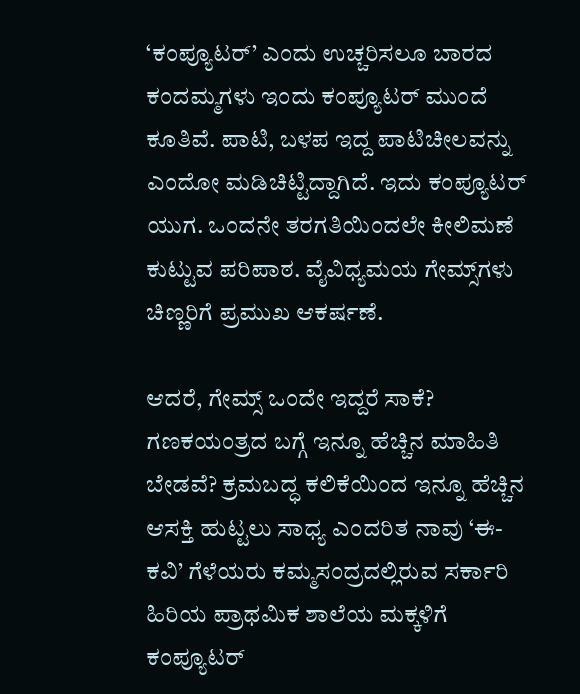‘ಕಂಪ್ಯೂಟರ್‌’ ಎಂದು ಉಚ್ಚರಿಸಲೂ ಬಾರದ ಕಂದಮ್ಮಗಳು ಇಂದು ಕಂಪ್ಯೂಟರ್‌ ಮುಂದೆ ಕೂತಿವೆ. ಪಾಟಿ, ಬಳಪ ಇದ್ದ ಪಾಟಿಚೀಲವನ್ನು ಎಂದೋ ಮಡಿಚಿಟ್ಟಿದ್ದಾಗಿದೆ. ಇದು ಕಂಪ್ಯೂಟರ್‌ ಯುಗ. ಒಂದನೇ ತರಗತಿಯಿಂದಲೇ ಕೀಲಿಮಣೆ ಕುಟ್ಟುವ ಪರಿಪಾಠ. ವೈವಿಧ್ಯಮಯ ಗೇಮ್ಸ್‌ಗಳು ಚಿಣ್ಣರಿಗೆ ಪ್ರಮುಖ ಆಕರ್ಷಣೆ.

ಆದರೆ, ಗೇಮ್ಸ್‌ ಒಂದೇ ಇದ್ದರೆ ಸಾಕೆ? ಗಣಕಯಂತ್ರದ ಬಗ್ಗೆ ಇನ್ನೂ ಹೆಚ್ಚಿನ ಮಾಹಿತಿ ಬೇಡವೆ? ಕ್ರಮಬದ್ಧ ಕಲಿಕೆಯಿಂದ ಇನ್ನೂ ಹೆಚ್ಚಿನ ಆಸಕ್ತಿ ಹುಟ್ಟಲು ಸಾಧ್ಯ ಎಂದರಿತ ನಾವು ‘ಈ-ಕವಿ’ ಗೆಳೆಯರು ಕಮ್ಮಸಂದ್ರದಲ್ಲಿರುವ ಸರ್ಕಾರಿ ಹಿರಿಯ ಪ್ರಾಥಮಿಕ ಶಾಲೆಯ ಮಕ್ಕಳಿಗೆ ಕಂಪ್ಯೂಟರ್‌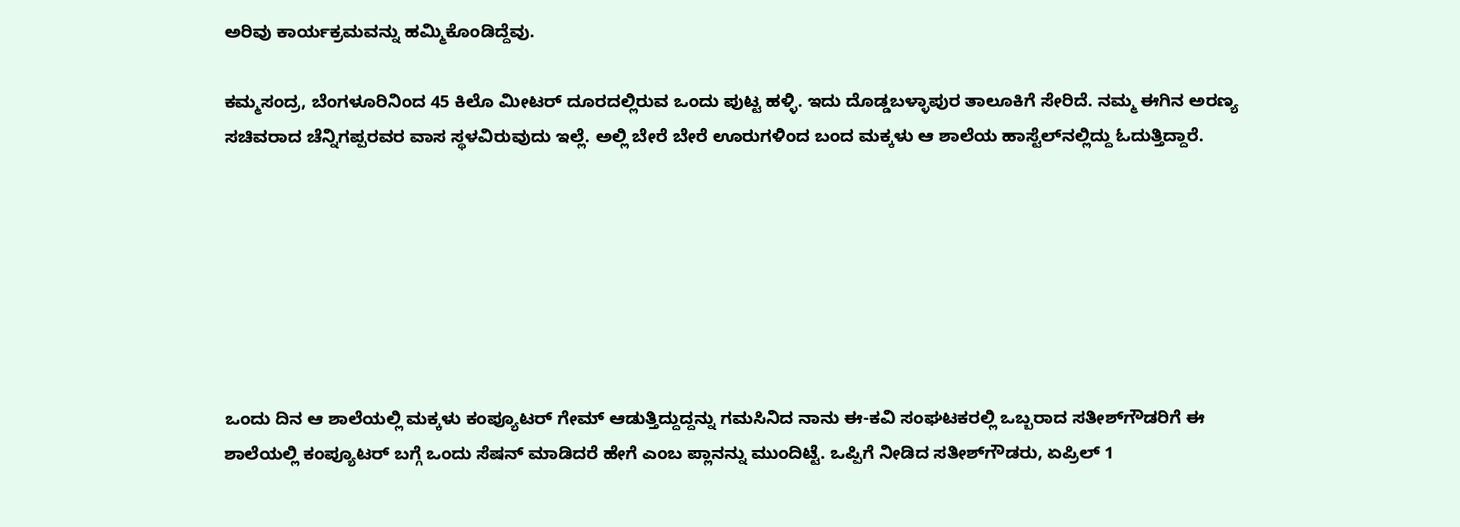ಅರಿವು ಕಾರ್ಯಕ್ರಮವನ್ನು ಹಮ್ಮಿಕೊಂಡಿದ್ದೆವು.

ಕಮ್ಮಸಂದ್ರ, ಬೆಂಗಳೂರಿನಿಂದ 45 ಕಿಲೊ ಮೀಟರ್‌ ದೂರದಲ್ಲಿರುವ ಒಂದು ಪುಟ್ಟ ಹಳ್ಳಿ. ಇದು ದೊಡ್ಡಬಳ್ಳಾಪುರ ತಾಲೂಕಿಗೆ ಸೇರಿದೆ. ನಮ್ಮ ಈಗಿನ ಅರಣ್ಯ ಸಚಿವರಾದ ಚೆನ್ನಿಗಪ್ಪರವರ ವಾಸ ಸ್ಥಳವಿರುವುದು ಇಲ್ಲೆ. ಅಲ್ಲಿ ಬೇರೆ ಬೇರೆ ಊರುಗಳಿಂದ ಬಂದ ಮಕ್ಕಳು ಆ ಶಾಲೆಯ ಹಾಸ್ಟೆಲ್‌ನಲ್ಲಿದ್ದು ಓದುತ್ತಿದ್ದಾರೆ.







ಒಂದು ದಿನ ಆ ಶಾಲೆಯಲ್ಲಿ ಮಕ್ಕಳು ಕಂಪ್ಯೂಟರ್‌ ಗೇಮ್‌ ಆಡುತ್ತಿದ್ದುದ್ದನ್ನು ಗಮಸಿನಿದ ನಾನು ಈ-ಕವಿ ಸಂಘಟಕರಲ್ಲಿ ಒಬ್ಬರಾದ ಸತೀಶ್‌ಗೌಡರಿಗೆ ಈ ಶಾಲೆಯಲ್ಲಿ ಕಂಪ್ಯೂಟರ್‌ ಬಗ್ಗೆ ಒಂದು ಸೆಷನ್‌ ಮಾಡಿದರೆ ಹೇಗೆ ಎಂಬ ಪ್ಲಾನನ್ನು ಮುಂದಿಟ್ಟೆ. ಒಪ್ಪಿಗೆ ನೀಡಿದ ಸತೀಶ್‌ಗೌಡರು, ಏಪ್ರಿಲ್‌ 1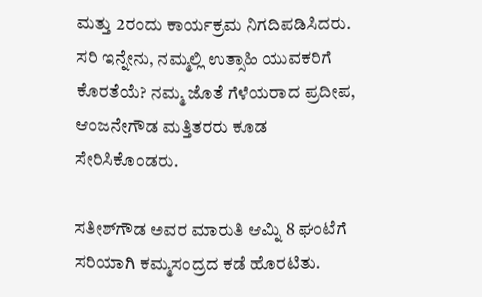ಮತ್ತು 2ರಂದು ಕಾರ್ಯಕ್ರಮ ನಿಗದಿಪಡಿಸಿದರು. ಸರಿ ಇನ್ನೇನು, ನಮ್ಮಲ್ಲಿ ಉತ್ಸಾಹಿ ಯುವಕರಿಗೆ ಕೊರತೆಯೆ? ನಮ್ಮ ಜೊತೆ ಗೆಳೆಯರಾದ ಪ್ರದೀಪ, ಆಂಜನೇಗೌಡ ಮತ್ತಿತರರು ಕೂಡ ಸೇರಿಸಿಕೊಂಡರು.

ಸತೀಶ್‌ಗೌಡ ಅವರ ಮಾರುತಿ ಆಮ್ನಿ 8 ಘಂಟೆಗೆ ಸರಿಯಾಗಿ ಕಮ್ಮಸಂದ್ರದ ಕಡೆ ಹೊರಟಿತು.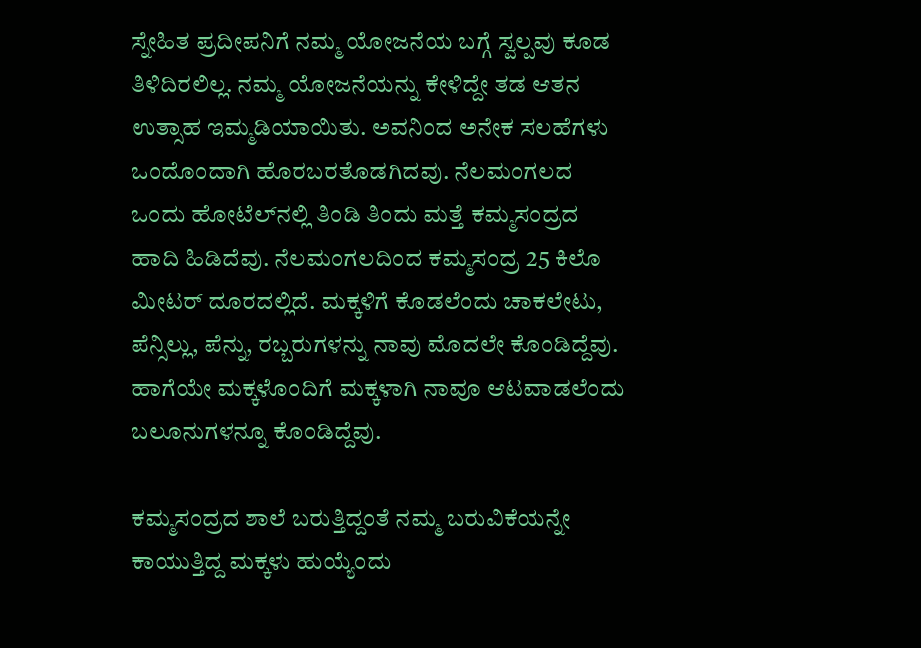ಸ್ನೇಹಿತ ಪ್ರದೀಪನಿಗೆ ನಮ್ಮ ಯೋಜನೆಯ ಬಗ್ಗೆ ಸ್ವಲ್ಪವು ಕೂಡ ತಿಳಿದಿರಲಿಲ್ಲ. ನಮ್ಮ ಯೋಜನೆಯನ್ನು ಕೇಳಿದ್ದೇ ತಡ ಆತನ ಉತ್ಸಾಹ ಇಮ್ಮಡಿಯಾಯಿತು. ಅವನಿಂದ ಅನೇಕ ಸಲಹೆಗಳು ಒಂದೊಂದಾಗಿ ಹೊರಬರತೊಡಗಿದವು. ನೆಲಮಂಗಲದ ಒಂದು ಹೋಟೆಲ್‌ನಲ್ಲಿ ತಿಂಡಿ ತಿಂದು ಮತ್ತೆ ಕಮ್ಮಸಂದ್ರದ ಹಾದಿ ಹಿಡಿದೆವು. ನೆಲಮಂಗಲದಿಂದ ಕಮ್ಮಸಂದ್ರ 25 ಕಿಲೊ ಮೀಟರ್‌ ದೂರದಲ್ಲಿದೆ. ಮಕ್ಕಳಿಗೆ ಕೊಡಲೆಂದು ಚಾಕಲೇಟು, ಪೆನ್ಸಿಲ್ಲು, ಪೆನ್ನು, ರಬ್ಬರುಗಳನ್ನು ನಾವು ಮೊದಲೇ ಕೊಂಡಿದ್ದೆವು. ಹಾಗೆಯೇ ಮಕ್ಕಳೊಂದಿಗೆ ಮಕ್ಕಳಾಗಿ ನಾವೂ ಆಟವಾಡಲೆಂದು ಬಲೂನುಗಳನ್ನೂ ಕೊಂಡಿದ್ದೆವು.

ಕಮ್ಮಸಂದ್ರದ ಶಾಲೆ ಬರುತ್ತಿದ್ದಂತೆ ನಮ್ಮ ಬರುವಿಕೆಯನ್ನೇ ಕಾಯುತ್ತಿದ್ದ ಮಕ್ಕಳು ಹುಯ್ಯೆಂದು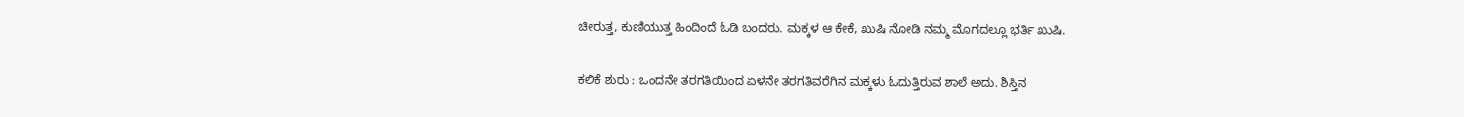ಚೀರುತ್ತ, ಕುಣಿಯುತ್ತ ಹಿಂದಿಂದೆ ಓಡಿ ಬಂದರು. ಮಕ್ಕಳ ಆ ಕೇಕೆ, ಖುಷಿ ನೋಡಿ ನಮ್ಮ ಮೊಗದಲ್ಲೂ ಭರ್ತಿ ಖುಷಿ.

ಕಲಿಕೆ ಶುರು : ಒಂದನೇ ತರಗತಿಯಿಂದ ಏಳನೇ ತರಗತಿವರೆಗಿನ ಮಕ್ಕಳು ಓದುತ್ತಿರುವ ಶಾಲೆ ಅದು. ಶಿಸ್ತಿನ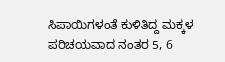ಸಿಪಾಯಿಗಳಂತೆ ಕುಳಿತಿದ್ದ ಮಕ್ಕಳ ಪರಿಚಯವಾದ ನಂತರ 5, 6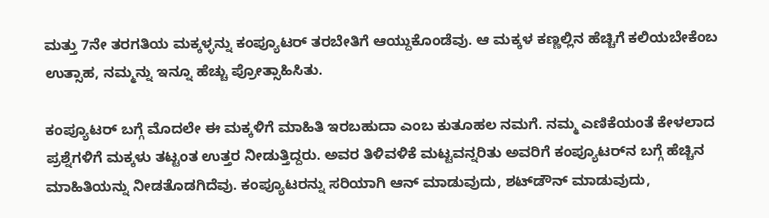ಮತ್ತು 7ನೇ ತರಗತಿಯ ಮಕ್ಕಳ್ಳನ್ನು ಕಂಪ್ಯೂಟರ್‌ ತರಬೇತಿಗೆ ಆಯ್ದುಕೊಂಡೆವು. ಆ ಮಕ್ಕಳ ಕಣ್ಣಲ್ಲಿನ ಹೆಚ್ಚಿಗೆ ಕಲಿಯಬೇಕೆಂಬ ಉತ್ಸಾಹ, ನಮ್ಮನ್ನು ಇನ್ನೂ ಹೆಚ್ಚು ಪ್ರೋತ್ಸಾಹಿಸಿತು.

ಕಂಪ್ಯೂಟರ್‌ ಬಗ್ಗೆ ಮೊದಲೇ ಈ ಮಕ್ಕಳಿಗೆ ಮಾಹಿತಿ ಇರಬಹುದಾ ಎಂಬ ಕುತೂಹಲ ನಮಗೆ. ನಮ್ಮ ಎಣಿಕೆಯಂತೆ ಕೇಳಲಾದ ಪ್ರಶ್ನೆಗಳಿಗೆ ಮಕ್ಕಳು ತಟ್ಟಂತ ಉತ್ತರ ನೀಡುತ್ತಿದ್ದರು. ಅವರ ತಿಳಿವಳಿಕೆ ಮಟ್ಟವನ್ನರಿತು ಅವರಿಗೆ ಕಂಪ್ಯೂಟರ್‌ನ ಬಗ್ಗೆ ಹೆಚ್ಚಿನ ಮಾಹಿತಿಯನ್ನು ನೀಡತೊಡಗಿದೆವು. ಕಂಪ್ಯೂಟರನ್ನು ಸರಿಯಾಗಿ ಆನ್‌ ಮಾಡುವುದು, ಶಟ್‌ಡೌನ್‌ ಮಾಡುವುದು,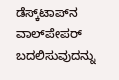ಡೆಸ್ಕ್‌ಟಾಪ್‌ನ ವಾಲ್‌ಪೇಪರ್‌ ಬದಲಿಸುವುದನ್ನು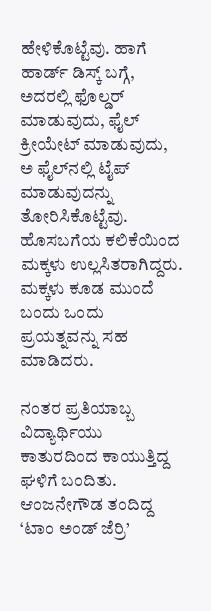ಹೇಳಿಕೊಟ್ಟೆವು. ಹಾಗೆ ಹಾರ್ಡ್‌ ಡಿಸ್ಕ್‌ ಬಗ್ಗೆ, ಅದರಲ್ಲಿ ಫೊಲ್ಡರ್‌ ಮಾಡುವುದು, ಫೈಲ್‌ ಕ್ರೀಯೇಟ್‌ ಮಾಡುವುದು, ಅ ಫೈಲ್‌ನಲ್ಲಿ ಟೈಪ್‌ ಮಾಡುವುದನ್ನು ತೋರಿಸಿಕೊಟ್ಟೆವು. ಹೊಸಬಗೆಯ ಕಲಿಕೆಯಿಂದ ಮಕ್ಕಳು ಉಲ್ಲಸಿತರಾಗಿದ್ದರು. ಮಕ್ಕಳು ಕೂಡ ಮುಂದೆ ಬಂದು ಒಂದು ಪ್ರಯತ್ನವನ್ನು ಸಹ ಮಾಡಿದರು.

ನಂತರ ಪ್ರತಿಯಾಬ್ಬ ವಿದ್ಯಾರ್ಥಿಯು ಕಾತುರದಿಂದ ಕಾಯುತ್ತಿದ್ದ ಘಳಿಗೆ ಬಂದಿತು. ಆಂಜನೇಗೌಡ ತಂದಿದ್ದ ‘ಟಾಂ ಅಂಡ್‌ ಜೆರ್ರಿ’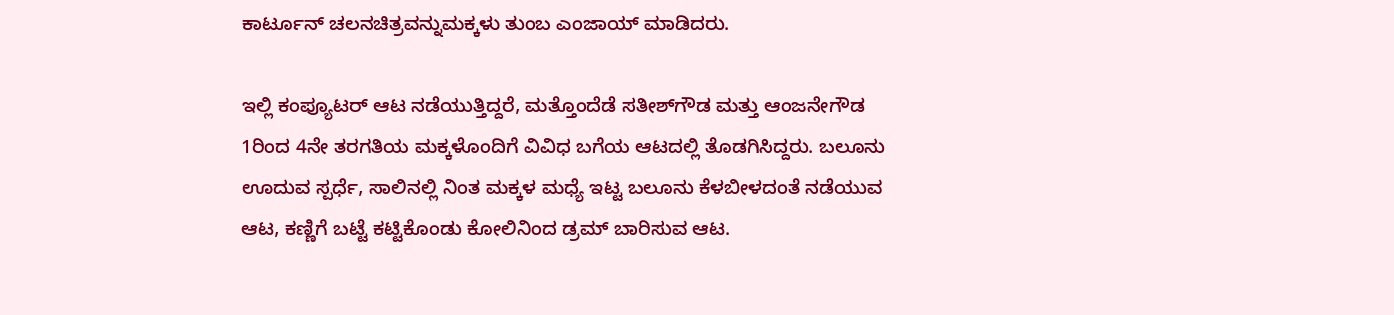ಕಾರ್ಟೂನ್‌ ಚಲನಚಿತ್ರವನ್ನುಮಕ್ಕಳು ತುಂಬ ಎಂಜಾಯ್‌ ಮಾಡಿದರು.

ಇಲ್ಲಿ ಕಂಪ್ಯೂಟರ್‌ ಆಟ ನಡೆಯುತ್ತಿದ್ದರೆ, ಮತ್ತೊಂದೆಡೆ ಸತೀಶ್‌ಗೌಡ ಮತ್ತು ಆಂಜನೇಗೌಡ 1ರಿಂದ 4ನೇ ತರಗತಿಯ ಮಕ್ಕಳೊಂದಿಗೆ ವಿವಿಧ ಬಗೆಯ ಆಟದಲ್ಲಿ ತೊಡಗಿಸಿದ್ದರು. ಬಲೂನು ಊದುವ ಸ್ಪರ್ಧೆ, ಸಾಲಿನಲ್ಲಿ ನಿಂತ ಮಕ್ಕಳ ಮಧ್ಯೆ ಇಟ್ಟ ಬಲೂನು ಕೆಳಬೀಳದಂತೆ ನಡೆಯುವ ಆಟ, ಕಣ್ಣಿಗೆ ಬಟ್ಟೆ ಕಟ್ಟಿಕೊಂಡು ಕೋಲಿನಿಂದ ಡ್ರಮ್‌ ಬಾರಿಸುವ ಆಟ.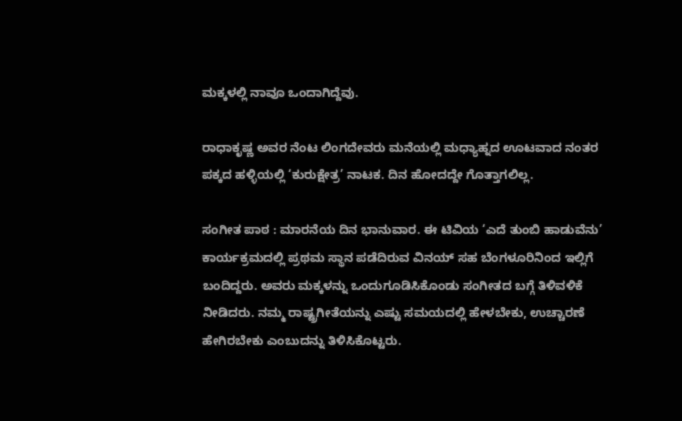ಮಕ್ಕಳಲ್ಲಿ ನಾವೂ ಒಂದಾಗಿದ್ದೆವು.

ರಾಧಾಕೃಷ್ಣ ಅವರ ನೆಂಟ ಲಿಂಗದೇವರು ಮನೆಯಲ್ಲಿ ಮಧ್ಯಾಹ್ನದ ಊಟವಾದ ನಂತರ ಪಕ್ಕದ ಹಳ್ಳಿಯಲ್ಲಿ ‘ಕುರುಕ್ಷೇತ್ರ’ ನಾಟಕ. ದಿನ ಹೋದದ್ದೇ ಗೊತ್ತಾಗಲಿಲ್ಲ.

ಸಂಗೀತ ಪಾಠ : ಮಾರನೆಯ ದಿನ ಭಾನುವಾರ. ಈ ಟಿವಿಯ ‘ಎದೆ ತುಂಬಿ ಹಾಡುವೆನು’ ಕಾರ್ಯಕ್ರಮದಲ್ಲಿ ಪ್ರಥಮ ಸ್ಥಾನ ಪಡೆದಿರುವ ವಿನಯ್‌ ಸಹ ಬೆಂಗಳೂರಿನಿಂದ ಇಲ್ಲಿಗೆ ಬಂದಿದ್ದರು. ಅವರು ಮಕ್ಕಳನ್ನು ಒಂದುಗೂಡಿಸಿಕೊಂಡು ಸಂಗೀತದ ಬಗ್ಗೆ ತಿಳಿವಳಿಕೆ ನೀಡಿದರು. ನಮ್ಮ ರಾಷ್ಟ್ರಗೀತೆಯನ್ನು ಎಷ್ಟು ಸಮಯದಲ್ಲಿ ಹೇಳಬೇಕು, ಉಚ್ಚಾರಣೆ ಹೇಗಿರಬೇಕು ಎಂಬುದನ್ನು ತಿಳಿಸಿಕೊಟ್ಟರು.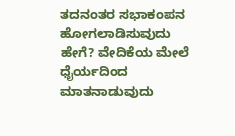ತದನಂತರ ಸಭಾಕಂಪನ ಹೋಗಲಾಡಿಸುವುದು ಹೇಗೆ? ವೇದಿಕೆಯ ಮೇಲೆ ಧೈರ್ಯದಿಂದ ಮಾತನಾಡುವುದು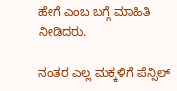ಹೇಗೆ ಎಂಬ ಬಗ್ಗೆ ಮಾಹಿತಿ ನೀಡಿದರು.

ನಂತರ ಎಲ್ಲ ಮಕ್ಕಳಿಗೆ ಪೆನ್ಸಿಲ್‌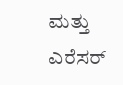ಮತ್ತು ಎರೆಸರ್‌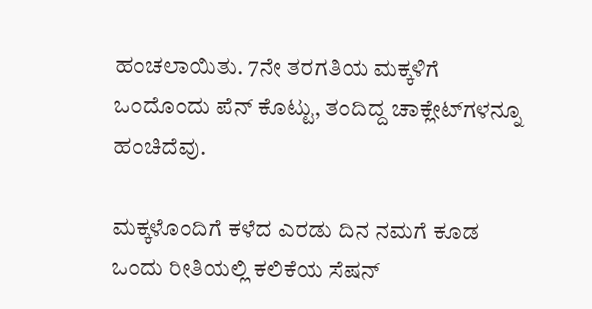ಹಂಚಲಾಯಿತು. 7ನೇ ತರಗತಿಯ ಮಕ್ಕಳಿಗೆ ಒಂದೊಂದು ಪೆನ್‌ ಕೊಟ್ಟು, ತಂದಿದ್ದ ಚಾಕ್ಲೇಟ್‌ಗಳನ್ನೂ ಹಂಚಿದೆವು.

ಮಕ್ಕಳೊಂದಿಗೆ ಕಳೆದ ಎರಡು ದಿನ ನಮಗೆ ಕೂಡ ಒಂದು ರೀತಿಯಲ್ಲಿ ಕಲಿಕೆಯ ಸೆಷನ್‌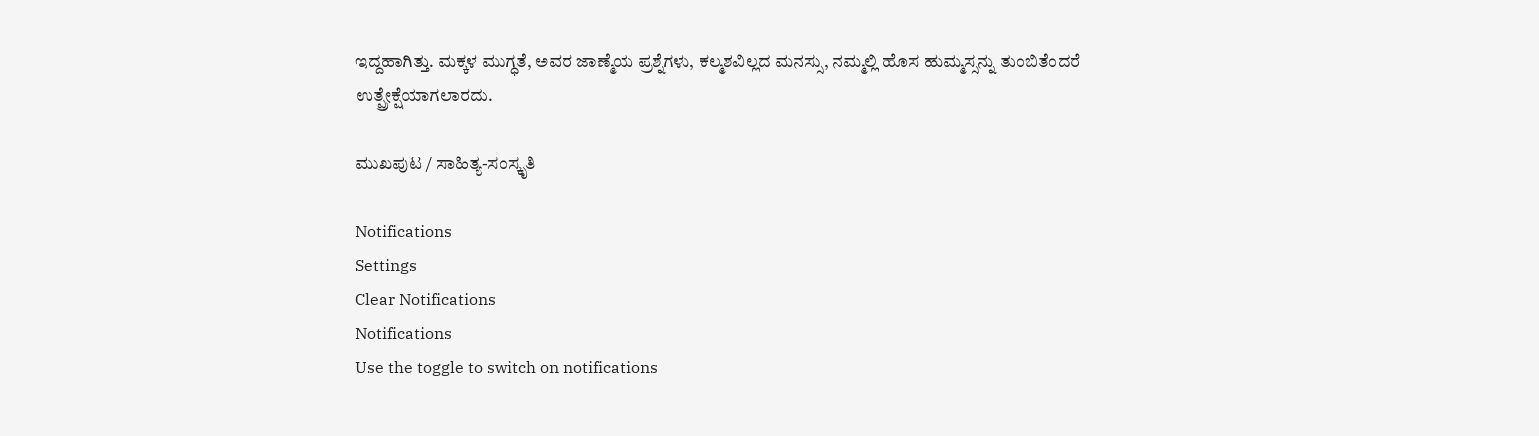ಇದ್ದಹಾಗಿತ್ತು. ಮಕ್ಕಳ ಮುಗ್ಧತೆ, ಅವರ ಜಾಣ್ಮೆಯ ಪ್ರಶ್ನೆಗಳು, ಕಲ್ಮಶವಿಲ್ಲದ ಮನಸ್ಸು, ನಮ್ಮಲ್ಲಿ ಹೊಸ ಹುಮ್ಮಸ್ಸನ್ನು ತುಂಬಿತೆಂದರೆ ಉತ್ಪ್ರೇಕ್ಷೆಯಾಗಲಾರದು.

ಮುಖಪುಟ / ಸಾಹಿತ್ಯ-ಸಂಸ್ಕೃತಿ

Notifications
Settings
Clear Notifications
Notifications
Use the toggle to switch on notifications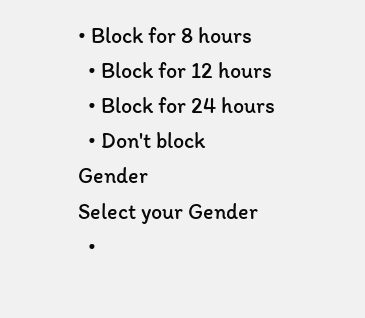• Block for 8 hours
  • Block for 12 hours
  • Block for 24 hours
  • Don't block
Gender
Select your Gender
  •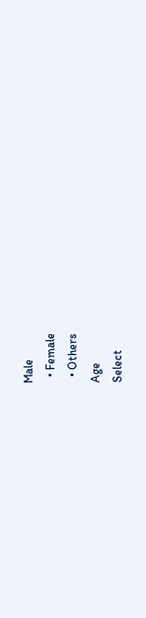Male
  • Female
  • Others
Age
Select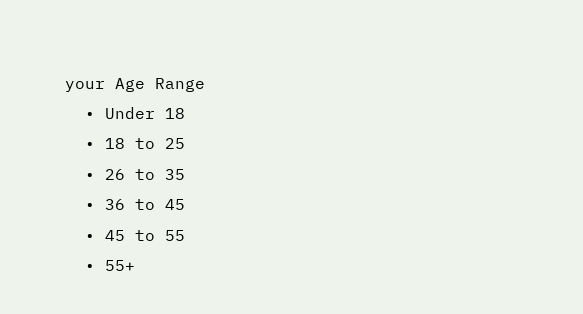your Age Range
  • Under 18
  • 18 to 25
  • 26 to 35
  • 36 to 45
  • 45 to 55
  • 55+